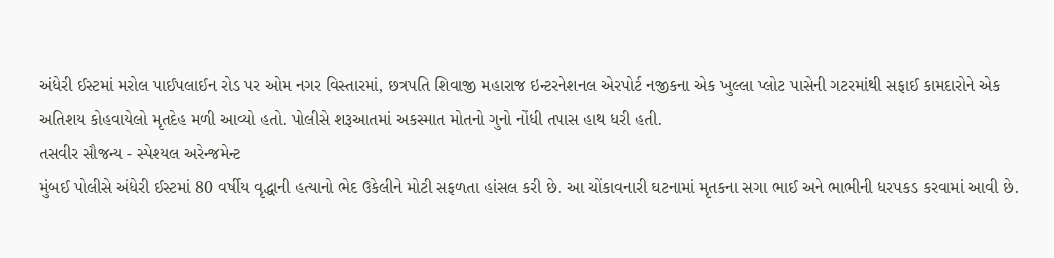અંધેરી ઈસ્ટમાં મરોલ પાઈપલાઈન રોડ પર ઓમ નગર વિસ્તારમાં, છત્રપતિ શિવાજી મહારાજ ઇન્ટરનેશનલ એરપોર્ટ નજીકના એક ખુલ્લા પ્લોટ પાસેની ગટરમાંથી સફાઈ કામદારોને એક અતિશય કોહવાયેલો મૃતદેહ મળી આવ્યો હતો. પોલીસે શરૂઆતમાં અકસ્માત મોતનો ગુનો નોંધી તપાસ હાથ ધરી હતી.
તસવીર સૌજન્ય - સ્પેશ્યલ અરેન્જમેન્ટ
મુંબઈ પોલીસે અંધેરી ઈસ્ટમાં 80 વર્ષીય વૃદ્ધાની હત્યાનો ભેદ ઉકેલીને મોટી સફળતા હાંસલ કરી છે. આ ચોંકાવનારી ઘટનામાં મૃતકના સગા ભાઈ અને ભાભીની ધરપકડ કરવામાં આવી છે.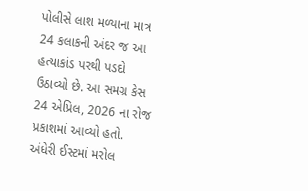પોલીસે લાશ મળ્યાના માત્ર 24 કલાકની અંદર જ આ હત્યાકાંડ પરથી પડદો ઉઠાવ્યો છે. આ સમગ્ર કેસ 24 એપ્રિલ, 2026 ના રોજ પ્રકાશમાં આવ્યો હતો. અંધેરી ઈસ્ટમાં મરોલ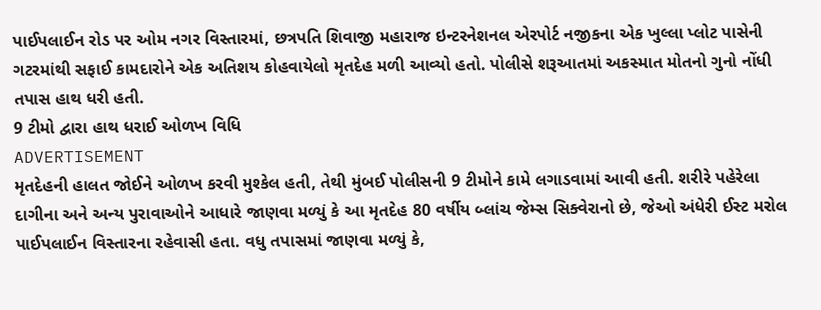પાઈપલાઈન રોડ પર ઓમ નગર વિસ્તારમાં, છત્રપતિ શિવાજી મહારાજ ઇન્ટરનેશનલ એરપોર્ટ નજીકના એક ખુલ્લા પ્લોટ પાસેની ગટરમાંથી સફાઈ કામદારોને એક અતિશય કોહવાયેલો મૃતદેહ મળી આવ્યો હતો. પોલીસે શરૂઆતમાં અકસ્માત મોતનો ગુનો નોંધી તપાસ હાથ ધરી હતી.
9 ટીમો દ્વારા હાથ ધરાઈ ઓળખ વિધિ
ADVERTISEMENT
મૃતદેહની હાલત જોઈને ઓળખ કરવી મુશ્કેલ હતી, તેથી મુંબઈ પોલીસની 9 ટીમોને કામે લગાડવામાં આવી હતી. શરીરે પહેરેલા દાગીના અને અન્ય પુરાવાઓને આધારે જાણવા મળ્યું કે આ મૃતદેહ 80 વર્ષીય બ્લાંચ જેમ્સ સિક્વેરાનો છે, જેઓ અંધેરી ઈસ્ટ મરોલ પાઈપલાઈન વિસ્તારના રહેવાસી હતા. વધુ તપાસમાં જાણવા મળ્યું કે,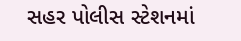સહર પોલીસ સ્ટેશનમાં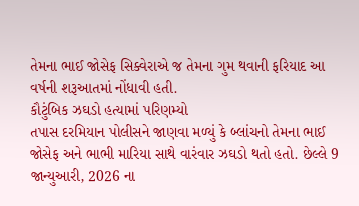તેમના ભાઈ જોસેફ સિક્વેરાએ જ તેમના ગુમ થવાની ફરિયાદ આ વર્ષની શરૂઆતમાં નોંધાવી હતી.
કૌટુંબિક ઝઘડો હત્યામાં પરિણમ્યો
તપાસ દરમિયાન પોલીસને જાણવા મળ્યું કે બ્લાંચનો તેમના ભાઈ જોસેફ અને ભાભી મારિયા સાથે વારંવાર ઝઘડો થતો હતો. છેલ્લે 9 જાન્યુઆરી, 2026 ના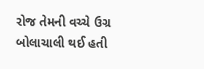રોજ તેમની વચ્ચે ઉગ્ર બોલાચાલી થઈ હતી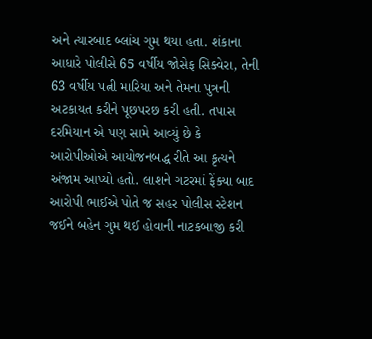અને ત્યારબાદ બ્લાંચ ગુમ થયા હતા. શંકાના આધારે પોલીસે 65 વર્ષીય જોસેફ સિક્વેરા, તેની 63 વર્ષીય પત્ની મારિયા અને તેમના પુત્રની અટકાયત કરીને પૂછપરછ કરી હતી. તપાસ દરમિયાન એ પણ સામે આવ્યું છે કે આરોપીઓએ આયોજનબદ્ધ રીતે આ કૃત્યને અંજામ આપ્યો હતો. લાશને ગટરમાં ફેંક્યા બાદ આરોપી ભાઈએ પોતે જ સહર પોલીસ સ્ટેશન જઈને બહેન ગુમ થઈ હોવાની નાટકબાજી કરી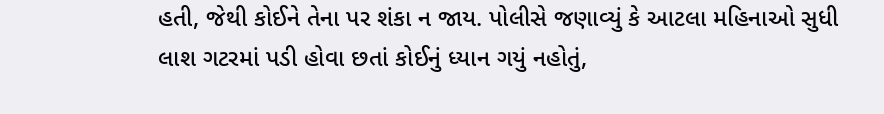હતી, જેથી કોઈને તેના પર શંકા ન જાય. પોલીસે જણાવ્યું કે આટલા મહિનાઓ સુધી લાશ ગટરમાં પડી હોવા છતાં કોઈનું ધ્યાન ગયું નહોતું,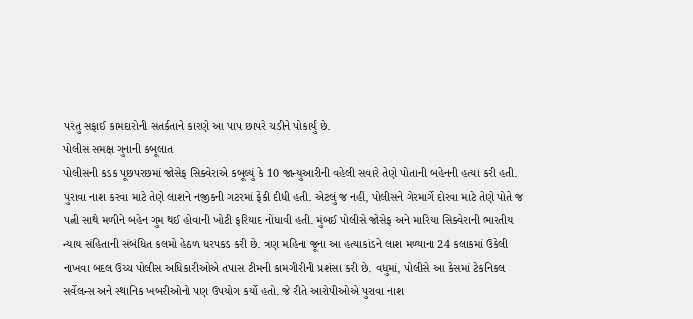પરંતુ સફાઈ કામદારોની સતર્કતાને કારણે આ પાપ છાપરે ચડીને પોકાર્યું છે.
પોલીસ સમક્ષ ગુનાની કબૂલાત
પોલીસની કડક પૂછપરછમાં જોસેફ સિક્વેરાએ કબૂલ્યું કે 10 જાન્યુઆરીની વહેલી સવારે તેણે પોતાની બહેનની હત્યા કરી હતી. પુરાવા નાશ કરવા માટે તેણે લાશને નજીકની ગટરમાં ફેંકી દીધી હતી. એટલું જ નહીં, પોલીસને ગેરમાર્ગે દોરવા માટે તેણે પોતે જ પત્ની સાથે મળીને બહેન ગુમ થઈ હોવાની ખોટી ફરિયાદ નોંધાવી હતી. મુંબઈ પોલીસે જોસેફ અને મારિયા સિક્વેરાની ભારતીય ન્યાય સંહિતાની સંબંધિત કલમો હેઠળ ધરપકડ કરી છે. ત્રણ મહિના જૂના આ હત્યાકાંડને લાશ મળ્યાના 24 કલાકમાં ઉકેલી નાખવા બદલ ઉચ્ચ પોલીસ અધિકારીઓએ તપાસ ટીમની કામગીરીની પ્રશંસા કરી છે. વધુમાં, પોલીસે આ કેસમાં ટેકનિકલ સર્વેલન્સ અને સ્થાનિક ખબરીઓનો પણ ઉપયોગ કર્યો હતો. જે રીતે આરોપીઓએ પુરાવા નાશ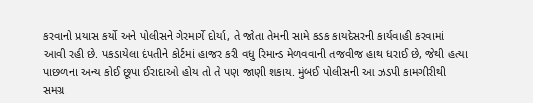કરવાનો પ્રયાસ કર્યો અને પોલીસને ગેરમાર્ગે દોર્યા, તે જોતા તેમની સામે કડક કાયદેસરની કાર્યવાહી કરવામાં આવી રહી છે. પકડાયેલા દંપતીને કોર્ટમાં હાજર કરી વધુ રિમાન્ડ મેળવવાની તજવીજ હાથ ધરાઈ છે, જેથી હત્યા પાછળના અન્ય કોઈ છૂપા ઈરાદાઓ હોય તો તે પણ જાણી શકાય. મુંબઈ પોલીસની આ ઝડપી કામગીરીથી સમગ્ર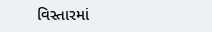વિસ્તારમાં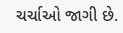ચર્ચાઓ જાગી છે.